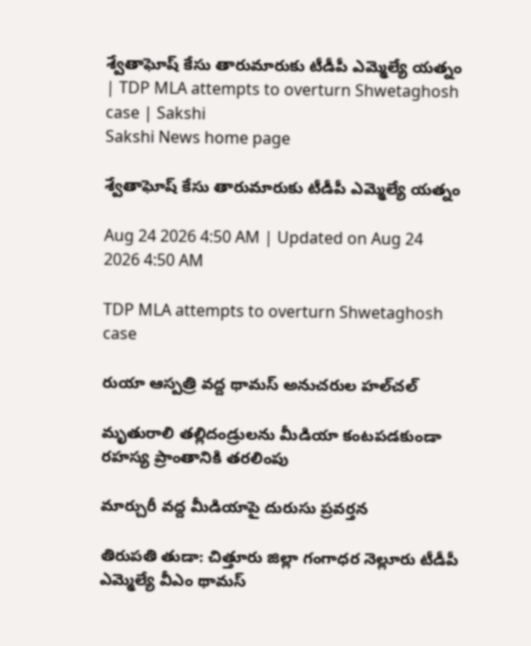శ్వేతాఘోష్‌ కేసు తారుమారుకు టీడీపీ ఎమ్మెల్యే యత్నం | TDP MLA attempts to overturn Shwetaghosh case | Sakshi
Sakshi News home page

శ్వేతాఘోష్‌ కేసు తారుమారుకు టీడీపీ ఎమ్మెల్యే యత్నం

Aug 24 2026 4:50 AM | Updated on Aug 24 2026 4:50 AM

TDP MLA attempts to overturn Shwetaghosh case

రుయా ఆస్పత్రి వద్ద థామస్‌ అనుచరుల హల్‌చల్‌

మృతురాలి తల్లిదండ్రులను మీడియా కంటపడకుండా రహస్య ప్రాంతానికి తరలింపు

మార్చురీ వద్ద మీడియాపై దురుసు ప్రవర్తన

తిరుపతి తుడా: చిత్తూరు జిల్లా గంగాధర నెల్లూరు టీడీపీ ఎమ్మెల్యే వీఎం థామస్‌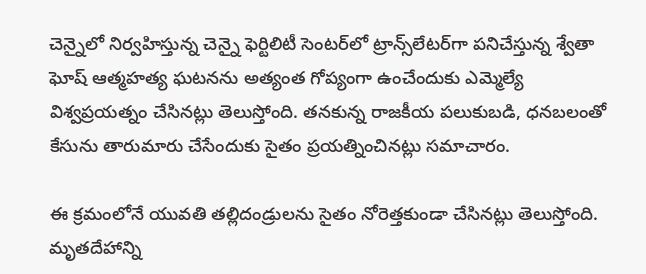చెన్నైలో నిర్వహిస్తున్న చెన్నై ఫెర్టిలిటీ సెంటర్‌లో ట్రాన్స్‌లేటర్‌గా పనిచేస్తున్న శ్వేతా ఘోష్‌ ఆత్మహత్య ఘటనను అత్యంత గోప్యంగా ఉంచేందుకు ఎమ్మెల్యే విశ్వప్రయత్నం చేసినట్లు తెలుస్తోంది. తనకున్న రాజకీయ పలుకుబడి, ధనబలంతో కేసును తారుమారు చేసేందుకు సైతం ప్రయత్నించినట్లు సమాచారం.

ఈ క్రమంలోనే యువతి తల్లిదండ్రులను సైతం నోరెత్తకుండా చేసినట్లు తెలుస్తోంది. మృతదేహాన్ని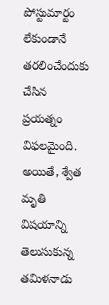పోస్టుమార్టం లేకుండానే తరలించేందుకు చేసిన ప్రయత్నం విఫలమైంది. అయితే, శ్వేత మృతి విషయాన్ని తెలుసుకున్న తమిళనాడు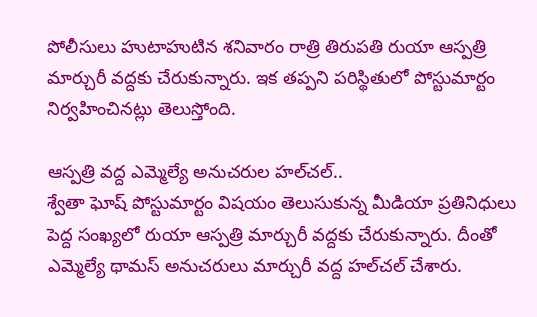పోలీసులు హుటాహుటిన శనివారం రాత్రి తిరుపతి రుయా ఆస్పత్రి మార్చురీ వద్దకు చేరుకున్నారు. ఇక తప్పని పరిస్థితులో పోస్టుమార్టం నిర్వహించినట్లు తెలుస్తోంది.

ఆస్పత్రి వద్ద ఎమ్మెల్యే అనుచరుల హల్‌చల్‌..
శ్వేతా ఘోష్‌ పోస్టుమార్టం విషయం తెలుసుకున్న మీడియా ప్రతినిధులు పెద్ద సంఖ్యలో రుయా ఆస్పత్రి మార్చురీ వద్దకు చేరుకున్నారు. దీంతో ఎమ్మెల్యే థామస్‌ అనుచరులు మార్చురీ వద్ద హల్‌చల్‌ చేశారు.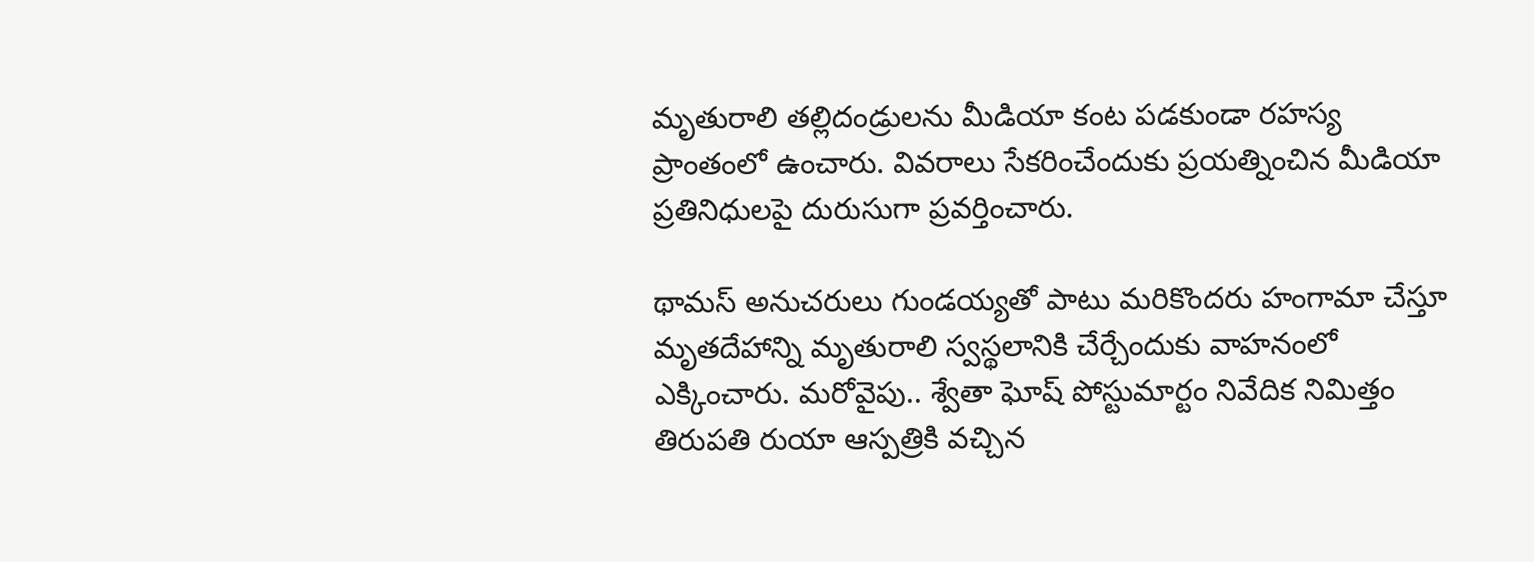మృతురాలి తల్లిదండ్రులను మీడియా కంట పడకుండా రహస్య ప్రాంతంలో ఉంచారు. వివరాలు సేకరించేందుకు ప్రయత్నించిన మీడియా ప్రతినిధులపై దురుసుగా ప్రవర్తించారు.

థామస్‌ అనుచరులు గుండయ్యతో పాటు మరికొందరు హంగామా చేస్తూ మృతదేహాన్ని మృతురాలి స్వస్థలానికి చేర్చేందుకు వాహనంలో ఎక్కించారు. మరోవైపు.. శ్వేతా ఘోష్‌ పోస్టుమార్టం నివేదిక నిమిత్తం తిరుపతి రుయా ఆస్పత్రికి వచ్చిన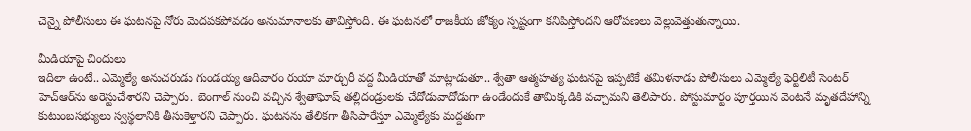చెన్నై పోలీసులు ఈ ఘటనపై నోరు మెదపకపోవడం అనుమానాలకు తావిస్తోంది. ఈ ఘటనలో రాజకీయ జోక్యం స్పష్టంగా కనిపిస్తోందని ఆరోపణలు వెల్లువెత్తుతున్నాయి.

మీడియాపై చిందులు
ఇదిలా ఉంటే.. ఎమ్మెల్యే అనుచరుడు గుండయ్య ఆదివారం రుయా మార్చురీ వద్ద మీడియాతో మాట్లాడుతూ.. శ్వేతా ఆత్మహత్య ఘటనపై ఇప్పటికే తమిళనాడు పోలీసులు ఎమ్మెల్యే ఫెర్టిలిటీ సెంటర్‌ హెచ్‌ఆర్‌ను అరెస్టుచేశారని చెప్పారు. బెంగాల్‌ నుంచి వచ్చిన శ్వేతాఘోష్‌ తల్లిదండ్రులకు చేదోడువాదోడుగా ఉండేందుకే తామిక్కడికి వచ్చామని తెలిపారు. పోస్టుమార్టం పూర్తయిన వెంటనే మృతదేహాన్ని కుటుంబసభ్యులు స్వస్థలానికి తీసుకెళ్తారని చెప్పారు. ఘటనను తేలికగా తీసిపారేస్తూ ఎమ్మెల్యేకు మద్దతుగా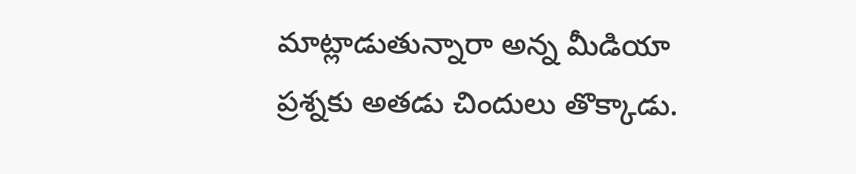మాట్లాడుతున్నారా అన్న మీడియా ప్రశ్నకు అతడు చిందులు తొక్కాడు.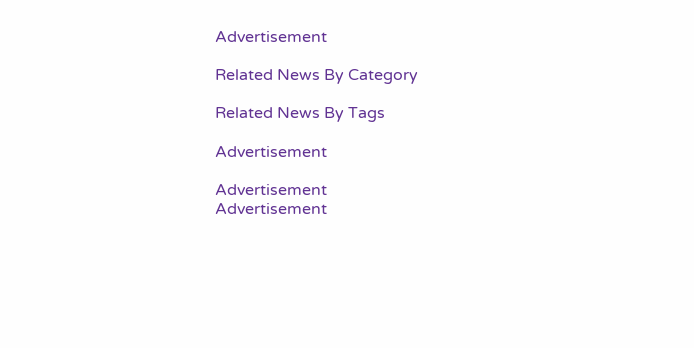Advertisement

Related News By Category

Related News By Tags

Advertisement

Advertisement
Advertisement